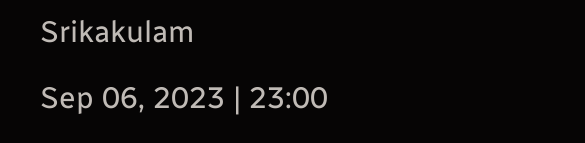Srikakulam

Sep 06, 2023 | 23:00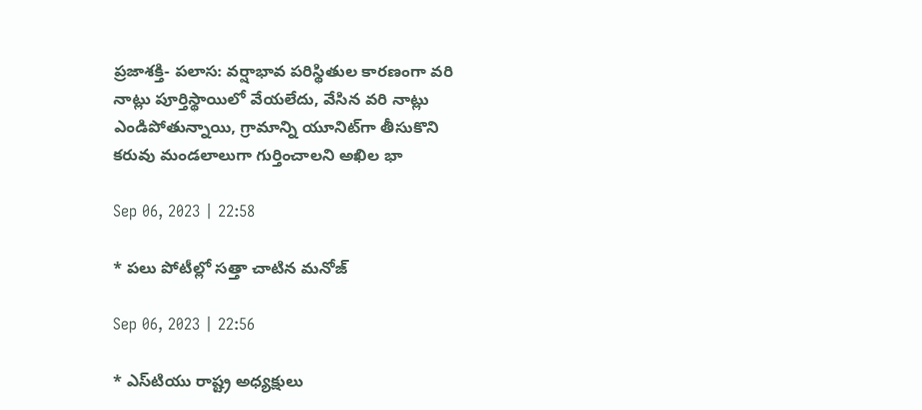ప్రజాశక్తి- పలాస: వర్షాభావ పరిస్థితుల కారణంగా వరి నాట్లు పూర్తిస్థాయిలో వేయలేదు, వేసిన వరి నాట్లు ఎండిపోతున్నాయి, గ్రామాన్ని యూనిట్‌గా తీసుకొని కరువు మండలాలుగా గుర్తించాలని అఖిల భా

Sep 06, 2023 | 22:58

* పలు పోటీల్లో సత్తా చాటిన మనోజ్‌

Sep 06, 2023 | 22:56

* ఎస్‌టియు రాష్ట్ర అధ్యక్షులు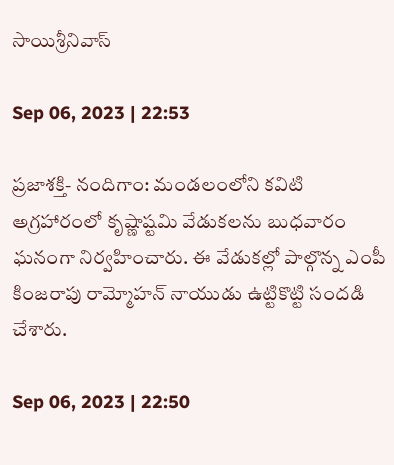సాయిశ్రీనివాస్‌

Sep 06, 2023 | 22:53

ప్రజాశక్తి- నందిగాం: మండలంలోని కవిటి అగ్రహారంలో కృష్ణాష్టమి వేడుకలను బుధవారం ఘనంగా నిర్వహించారు. ఈ వేడుకల్లో పాల్గొన్న ఎంపీ కింజరాపు రామ్మోహన్‌ నాయుడు ఉట్టికొట్టి సందడి చేశారు.

Sep 06, 2023 | 22:50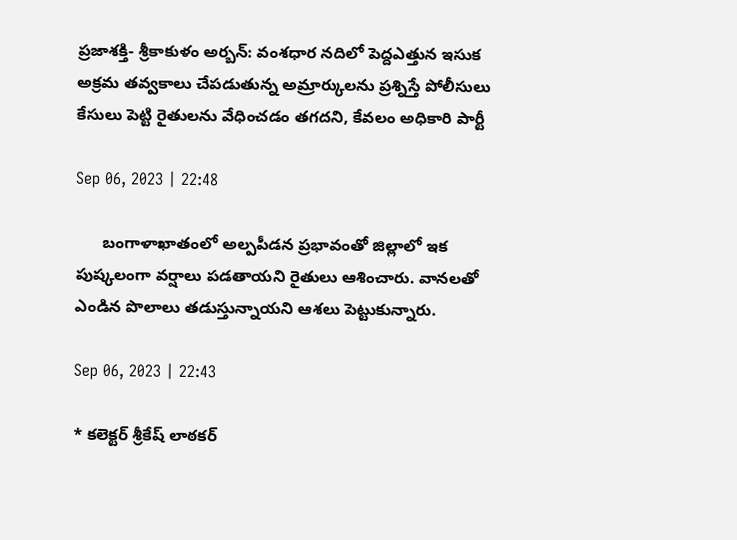ప్రజాశక్తి- శ్రీకాకుళం అర్బన్‌: వంశధార నదిలో పెద్దఎత్తున ఇసుక అక్రమ తవ్వకాలు చేపడుతున్న అమ్రార్కులను ప్రశ్నిస్తే పోలీసులు కేసులు పెట్టి రైతులను వేధించడం తగదని, కేవలం అధికారి పార్టీ

Sep 06, 2023 | 22:48

      బంగాళాఖాతంలో అల్పపీడన ప్రభావంతో జిల్లాలో ఇక పుష్కలంగా వర్షాలు పడతాయని రైతులు ఆశించారు. వానలతో ఎండిన పొలాలు తడుస్తున్నాయని ఆశలు పెట్టుకున్నారు.

Sep 06, 2023 | 22:43

* కలెక్టర్‌ శ్రీకేష్‌ లాఠకర్‌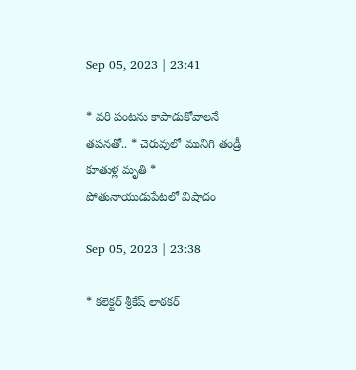Sep 05, 2023 | 23:41

* వరి పంటను కాపాడుకోవాలనే తపనతో.. * చెరువులో మునిగి తండ్రీ కూతుళ్ల మృతి * పోతునాయుడుపేటలో విషాదం

Sep 05, 2023 | 23:38

* కలెక్టర్‌ శ్రీకేష్‌ లాఠకర్‌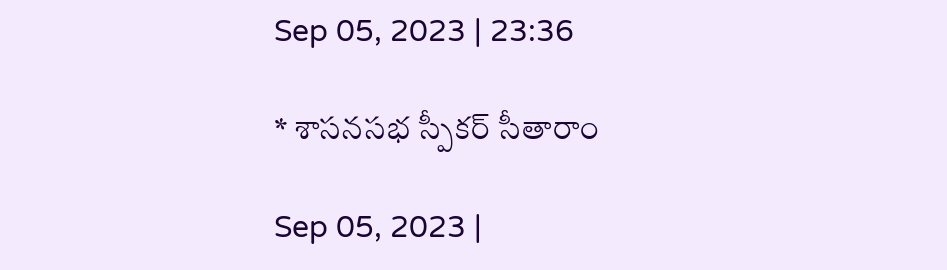Sep 05, 2023 | 23:36

* శాసనసభ స్పీకర్‌ సీతారాం

Sep 05, 2023 |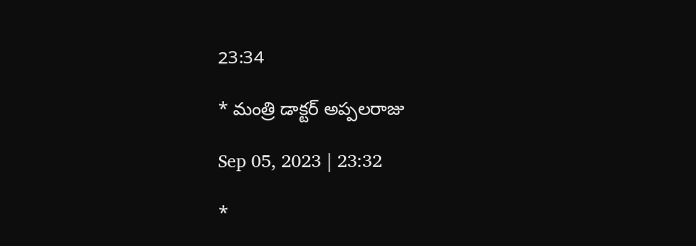23:34

* మంత్రి డాక్టర్‌ అప్పలరాజు

Sep 05, 2023 | 23:32

*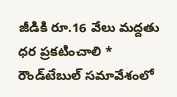జీడికి రూ.16 వేలు మద్దతు ధర ప్రకటించాలి * రౌండ్‌టేబుల్‌ సమావేశంలో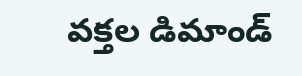వక్తల డిమాండ్‌